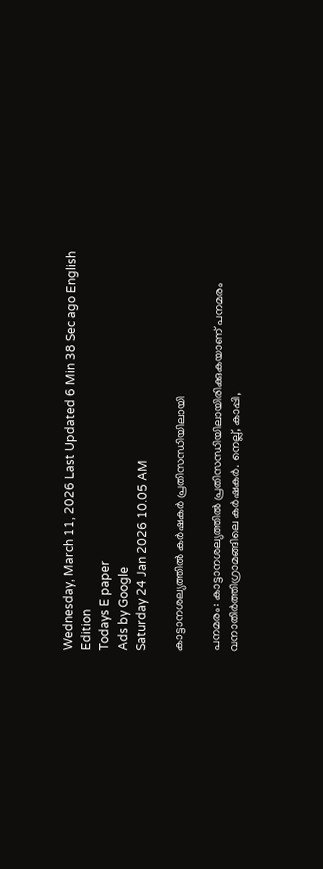Wednesday, March 11, 2026 Last Updated 6 Min 38 Sec ago English Edition
Todays E paper
Ads by Google
Saturday 24 Jan 2026 10.05 AM

കാട്ടാനശല്യത്തില്‍ കര്‍ഷകര്‍ പ്രതിസന്ധിയിലായി

പനമരം: കാട്ടാനശല്യത്തില്‍ പ്രതിസന്ധിയിലായിരിക്കുകയാണ്‌ പനമരം വനാതിര്‍ത്തിഗ്രാമങ്ങിലെ കര്‍ഷകര്‍. നെല്ല്‌, കാപ്പി,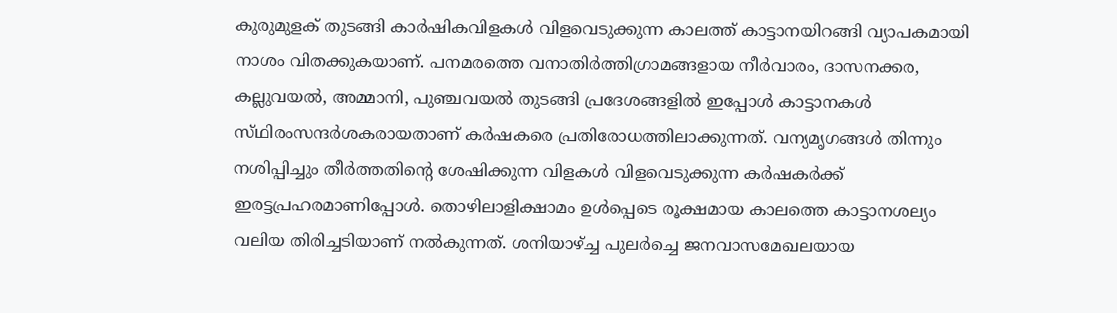കുരുമുളക്‌ തുടങ്ങി കാര്‍ഷികവിളകള്‍ വിളവെടുക്കുന്ന കാലത്ത്‌ കാട്ടാനയിറങ്ങി വ്യാപകമായി നാശം വിതക്കുകയാണ്‌. പനമരത്തെ വനാതിര്‍ത്തിഗ്രാമങ്ങളായ നീര്‍വാരം, ദാസനക്കര, കല്ലുവയല്‍, അമ്മാനി, പുഞ്ചവയല്‍ തുടങ്ങി പ്രദേശങ്ങളില്‍ ഇപ്പോള്‍ കാട്ടാനകള്‍ സ്‌ഥിരംസന്ദര്‍ശകരായതാണ്‌ കര്‍ഷകരെ പ്രതിരോധത്തിലാക്കുന്നത്‌. വന്യമൃഗങ്ങള്‍ തിന്നും നശിപ്പിച്ചും തീര്‍ത്തതിന്റെ ശേഷിക്കുന്ന വിളകള്‍ വിളവെടുക്കുന്ന കര്‍ഷകര്‍ക്ക്‌ ഇരട്ടപ്രഹരമാണിപ്പോള്‍. തൊഴിലാളിക്ഷാമം ഉള്‍പ്പെടെ രൂക്ഷമായ കാലത്തെ കാട്ടാനശല്യം വലിയ തിരിച്ചടിയാണ്‌ നല്‍കുന്നത്‌. ശനിയാഴ്‌ച്ച പുലര്‍ച്ചെ ജനവാസമേഖലയായ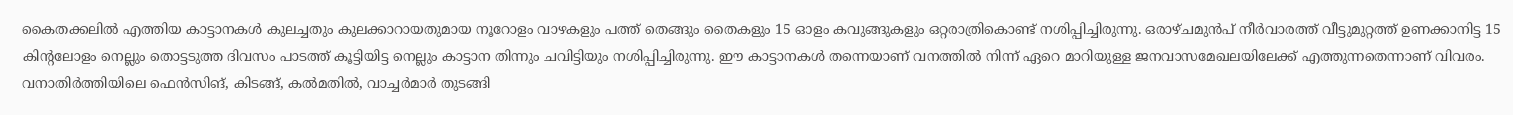കൈതക്കലില്‍ എത്തിയ കാട്ടാനകള്‍ കുലച്ചതും കുലക്കാറായതുമായ നൂറോളം വാഴകളും പത്ത്‌ തെങ്ങും തൈകളും 15 ഓളം കവുങ്ങുകളും ഒറ്റരാത്രികൊണ്ട്‌ നശിപ്പിച്ചിരുന്നു. ഒരാഴ്‌ചമുന്‍പ്‌ നീര്‍വാരത്ത്‌ വീട്ടുമുറ്റത്ത്‌ ഉണക്കാനിട്ട 15 കിന്റലോളം നെല്ലും തൊട്ടടുത്ത ദിവസം പാടത്ത്‌ കൂട്ടിയിട്ട നെല്ലും കാട്ടാന തിന്നും ചവിട്ടിയും നശിപ്പിച്ചിരുന്നു. ഈ കാട്ടാനകള്‍ തന്നെയാണ്‌ വനത്തില്‍ നിന്ന്‌ ഏറെ മാറിയുള്ള ജനവാസമേഖലയിലേക്ക്‌ എത്തുന്നതെന്നാണ്‌ വിവരം. വനാതിര്‍ത്തിയിലെ ഫെന്‍സിങ്‌, കിടങ്ങ്‌, കല്‍മതില്‍, വാച്ചര്‍മാര്‍ തുടങ്ങി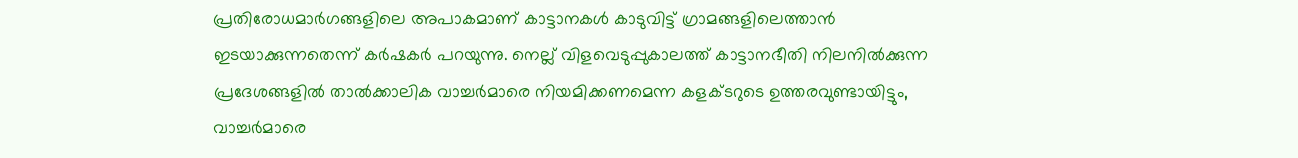പ്രതിരോധമാര്‍ഗങ്ങളിലെ അപാകമാണ്‌ കാട്ടാനകള്‍ കാടുവിട്ട്‌ ഗ്രാമങ്ങളിലെത്താന്‍ ഇടയാക്കുന്നതെന്ന്‌ കര്‍ഷകര്‍ പറയുന്നു. നെല്ല്‌ വിളവെടുപ്പുകാലത്ത്‌ കാട്ടാനഭീതി നിലനില്‍ക്കുന്ന പ്രദേശങ്ങളില്‍ താല്‍ക്കാലിക വാച്ചര്‍മാരെ നിയമിക്കണമെന്ന കളക്‌ടറുടെ ഉത്തരവുണ്ടായിട്ടും, വാച്ചര്‍മാരെ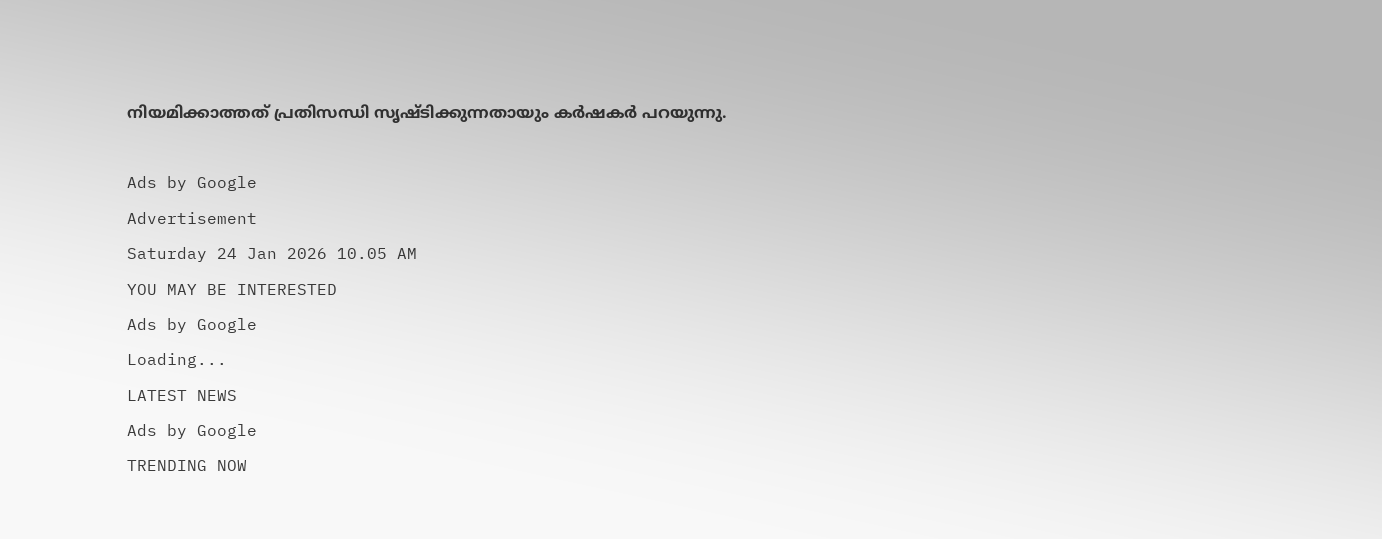നിയമിക്കാത്തത്‌ പ്രതിസന്ധി സൃഷ്‌ടിക്കുന്നതായും കര്‍ഷകര്‍ പറയുന്നു.

Ads by Google
Advertisement
Saturday 24 Jan 2026 10.05 AM
YOU MAY BE INTERESTED
Ads by Google
Loading...
LATEST NEWS
Ads by Google
TRENDING NOW